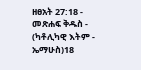ዘፀአት 27:18 - መጽሐፍ ቅዱስ - (ካቶሊካዊ እትም - ኤማሁስ)18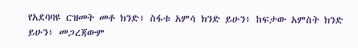የአደባባዩ ርዝመት መቶ ክንድ፥ ስፋቱ አምሳ ክንድ ይሁን፥ ከፍታው አምስት ክንድ ይሁን፥ መጋረጃውም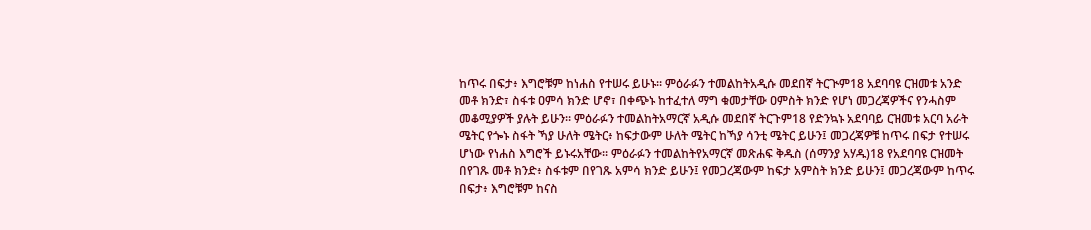ከጥሩ በፍታ፥ እግሮቹም ከነሐስ የተሠሩ ይሁኑ። ምዕራፉን ተመልከትአዲሱ መደበኛ ትርጒም18 አደባባዩ ርዝመቱ አንድ መቶ ክንድ፣ ስፋቱ ዐምሳ ክንድ ሆኖ፣ በቀጭኑ ከተፈተለ ማግ ቁመታቸው ዐምስት ክንድ የሆነ መጋረጃዎችና የንሓስም መቆሚያዎች ያሉት ይሁን። ምዕራፉን ተመልከትአማርኛ አዲሱ መደበኛ ትርጉም18 የድንኳኑ አደባባይ ርዝመቱ አርባ አራት ሜትር የጐኑ ስፋት ኻያ ሁለት ሜትር፥ ከፍታውም ሁለት ሜትር ከኻያ ሳንቲ ሜትር ይሁን፤ መጋረጃዎቹ ከጥሩ በፍታ የተሠሩ ሆነው የነሐስ እግሮች ይኑሩአቸው። ምዕራፉን ተመልከትየአማርኛ መጽሐፍ ቅዱስ (ሰማንያ አሃዱ)18 የአደባባዩ ርዝመት በየገጹ መቶ ክንድ፥ ስፋቱም በየገጹ አምሳ ክንድ ይሁን፤ የመጋረጃውም ከፍታ አምስት ክንድ ይሁን፤ መጋረጃውም ከጥሩ በፍታ፥ እግሮቹም ከናስ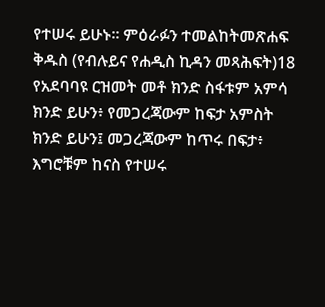የተሠሩ ይሁኑ። ምዕራፉን ተመልከትመጽሐፍ ቅዱስ (የብሉይና የሐዲስ ኪዳን መጻሕፍት)18 የአደባባዩ ርዝመት መቶ ክንድ ስፋቱም አምሳ ክንድ ይሁን፥ የመጋረጃውም ከፍታ አምስት ክንድ ይሁን፤ መጋረጃውም ከጥሩ በፍታ፥ እግሮቹም ከናስ የተሠሩ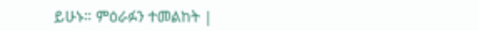ይሁኑ። ምዕራፉን ተመልከት |